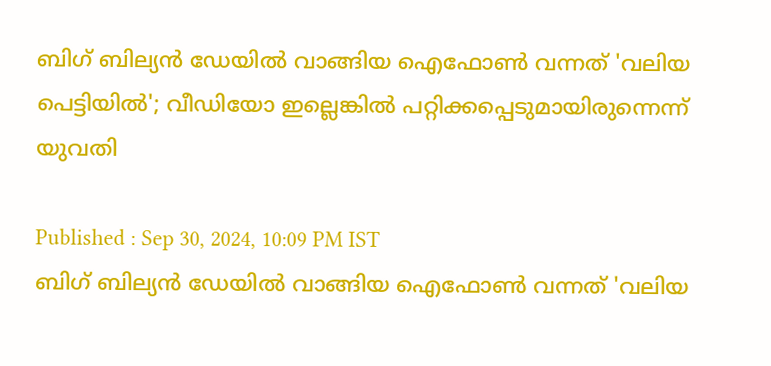ബിഗ് ബില്യൻ ഡേയിൽ വാങ്ങിയ ഐഫോൺ വന്നത് 'വലിയ പെട്ടിയിൽ'; വീഡിയോ ഇല്ലെങ്കിൽ പറ്റിക്കപ്പെടുമായിരുന്നെന്ന് യുവതി

Published : Sep 30, 2024, 10:09 PM IST
ബിഗ് ബില്യൻ ഡേയിൽ വാങ്ങിയ ഐഫോൺ വന്നത് 'വലിയ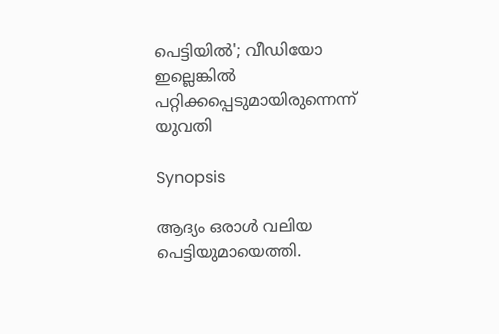പെട്ടിയിൽ'; വീഡിയോ ഇല്ലെങ്കിൽ പറ്റിക്കപ്പെടുമായിരുന്നെന്ന് യുവതി

Synopsis

ആദ്യം ഒരാൾ വലിയ പെട്ടിയുമായെത്തി.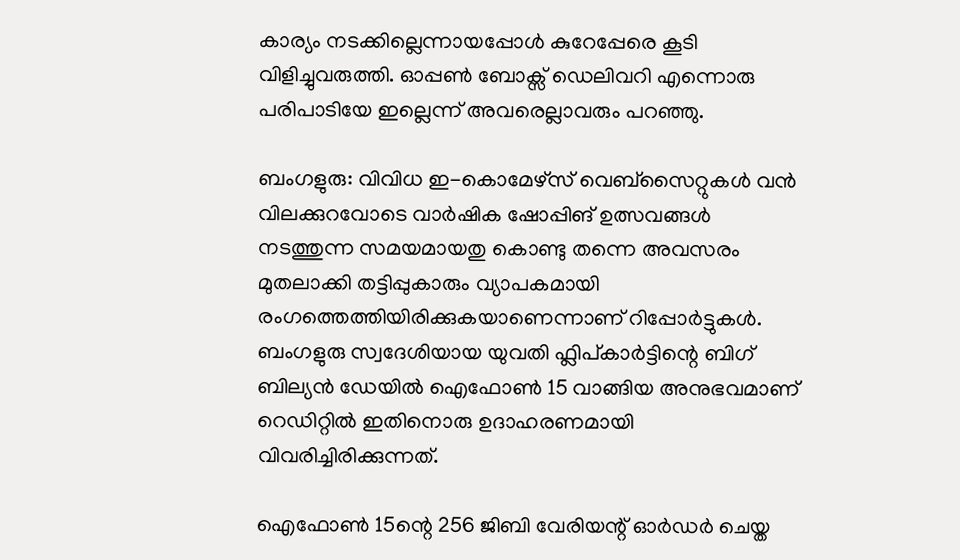കാര്യം നടക്കില്ലെന്നായപ്പോൾ കുറേപ്പേരെ കൂടി വിളിച്ചുവരുത്തി. ഓപ്പൺ ബോക്സ് ഡെലിവറി എന്നൊരു പരിപാടിയേ ഇല്ലെന്ന് അവരെല്ലാവരും പറഞ്ഞു.

ബംഗളുരു: വിവിധ ഇ-കൊമേഴ്സ് വെബ്സൈറ്റുകൾ വൻ വിലക്കുറവോടെ വാർഷിക ഷോപ്പിങ് ഉത്സവങ്ങൾ നടത്തുന്ന സമയമായതു കൊണ്ടു തന്നെ അവസരം മുതലാക്കി തട്ടിപ്പുകാരും വ്യാപകമായി രംഗത്തെത്തിയിരിക്കുകയാണെന്നാണ് റിപ്പോർട്ടുകൾ. ബംഗളുരു സ്വദേശിയായ യുവതി ഫ്ലിപ്കാർട്ടിന്റെ ബിഗ് ബില്യൻ ഡേയിൽ ഐഫോൺ 15 വാങ്ങിയ അനുഭവമാണ് റെഡിറ്റിൽ ഇതിനൊരു ഉദാഹരണമായി വിവരിച്ചിരിക്കുന്നത്.

ഐഫോൺ 15ന്റെ 256 ജിബി വേരിയന്റ് ഓർഡർ ചെയ്ത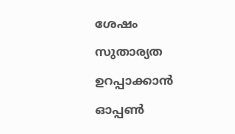ശേഷം സുതാര്യത ഉറപ്പാക്കാൻ ഓപ്പൺ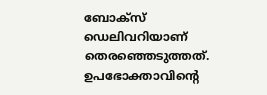ബോക്സ് ഡെലിവറിയാണ് തെരഞ്ഞെടുത്തത്. ഉപഭോക്താവിന്റെ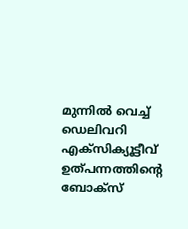മുന്നിൽ വെച്ച് ഡെലിവറി എക്സിക്യൂട്ടീവ് ഉത്പന്നത്തിന്റെ ബോക്സ്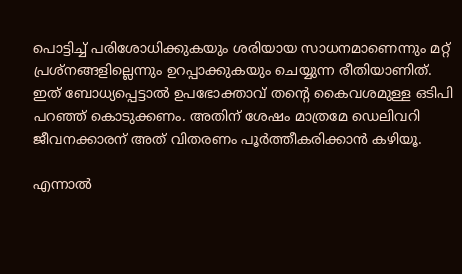പൊട്ടിച്ച് പരിശോധിക്കുകയും ശരിയായ സാധനമാണെന്നും മറ്റ് പ്രശ്നങ്ങളില്ലെന്നും ഉറപ്പാക്കുകയും ചെയ്യുന്ന രീതിയാണിത്. ഇത് ബോധ്യപ്പെട്ടാൽ ഉപഭോക്താവ് തന്റെ കൈവശമുള്ള ഒടിപി പറഞ്ഞ് കൊടുക്കണം. അതിന് ശേഷം മാത്രമേ ഡെലിവറി ജീവനക്കാരന് അത് വിതരണം പൂർത്തീകരിക്കാൻ കഴിയൂ.

എന്നാൽ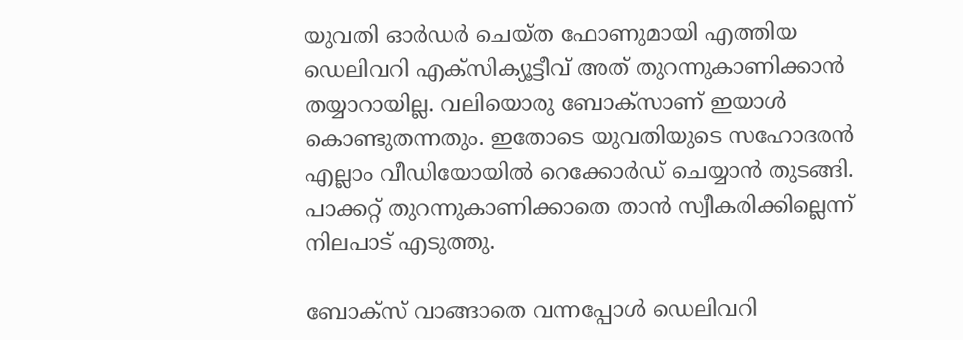യുവതി ഓർഡർ ചെയ്ത ഫോണുമായി എത്തിയ ഡെലിവറി എക്സിക്യൂട്ടീവ് അത് തുറന്നുകാണിക്കാൻ തയ്യാറായില്ല. വലിയൊരു ബോക്സാണ് ഇയാൾ കൊണ്ടുതന്നതും. ഇതോടെ യുവതിയുടെ സഹോദരൻ എല്ലാം വീഡിയോയിൽ റെക്കോർഡ് ചെയ്യാൻ തുടങ്ങി. പാക്കറ്റ് തുറന്നുകാണിക്കാതെ താൻ സ്വീകരിക്കില്ലെന്ന് നിലപാട് എടുത്തു.

ബോക്സ് വാങ്ങാതെ വന്നപ്പോൾ ഡെലിവറി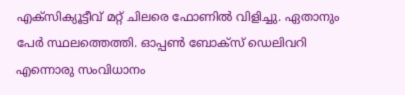എക്സിക്യൂട്ടീവ് മറ്റ് ചിലരെ ഫോണിൽ വിളിച്ചു. ഏതാനും പേർ സ്ഥലത്തെത്തി. ഓപ്പൺ ബോക്സ് ഡെലിവറി എന്നൊരു സംവിധാനം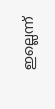ഇല്ലെന്ന്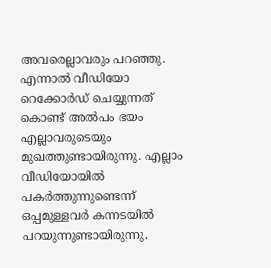അവരെല്ലാവരും പറഞ്ഞു. എന്നാൽ വീഡിയോ റെക്കോർഡ് ചെയ്യുന്നത് കൊണ്ട് അൽപം ഭയം എല്ലാവരുടെയും മുഖത്തുണ്ടായിരുന്നു. എല്ലാം വീഡിയോയിൽ പകർത്തുന്നുണ്ടെന്ന് ഒപ്പമുള്ളവ‍ർ കന്നടയിൽ പറയുന്നുണ്ടായിരുന്നു.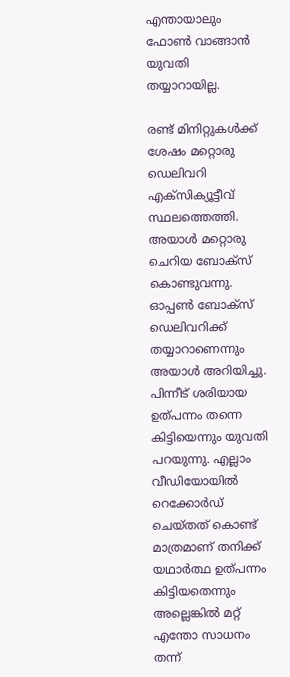എന്തായാലും ഫോൺ വാങ്ങാൻ യുവതി തയ്യാറായില്ല.

രണ്ട് മിനിറ്റുകൾക്ക് ശേഷം മറ്റൊരു ഡെലിവറി എക്സിക്യൂട്ടീവ് സ്ഥലത്തെത്തി. അയാൾ മറ്റൊരു ചെറിയ ബോക്സ് കൊണ്ടുവന്നു. ഓപ്പൺ ബോക്സ് ഡെലിവറിക്ക് തയ്യാറാണെന്നും അയാൾ അറിയിച്ചു. പിന്നീട് ശരിയായ ഉത്പന്നം തന്നെ കിട്ടിയെന്നും യുവതി പറയുന്നു. എല്ലാം വീഡിയോയിൽ റെക്കോർഡ് ചെയ്തത് കൊണ്ട് മാത്രമാണ് തനിക്ക് യഥാർത്ഥ ഉത്പന്നം കിട്ടിയതെന്നും അല്ലെങ്കിൽ മറ്റ് എന്തോ സാധനം തന്ന്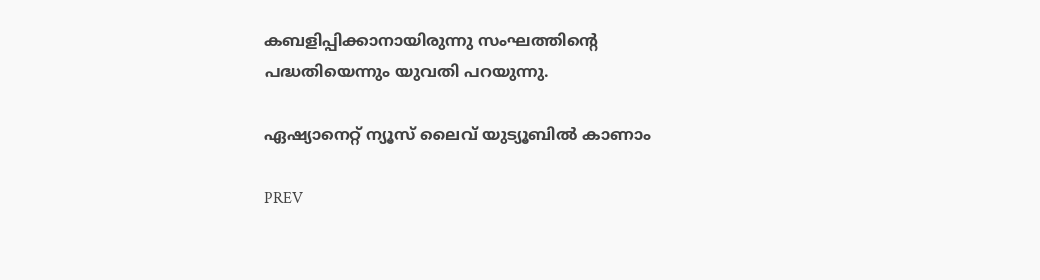കബളിപ്പിക്കാനായിരുന്നു സംഘത്തിന്റെ പദ്ധതിയെന്നും യുവതി പറയുന്നു.

ഏഷ്യാനെറ്റ് ന്യൂസ് ലൈവ് യുട്യൂബിൽ കാണാം

PREV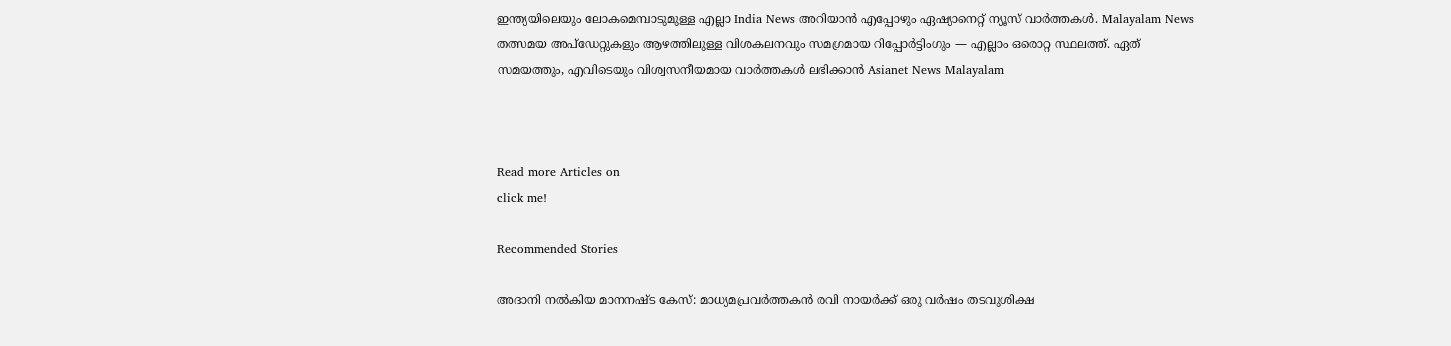ഇന്ത്യയിലെയും ലോകമെമ്പാടുമുള്ള എല്ലാ India News അറിയാൻ എപ്പോഴും ഏഷ്യാനെറ്റ് ന്യൂസ് വാർത്തകൾ. Malayalam News   തത്സമയ അപ്‌ഡേറ്റുകളും ആഴത്തിലുള്ള വിശകലനവും സമഗ്രമായ റിപ്പോർട്ടിംഗും — എല്ലാം ഒരൊറ്റ സ്ഥലത്ത്. ഏത് സമയത്തും, എവിടെയും വിശ്വസനീയമായ വാർത്തകൾ ലഭിക്കാൻ Asianet News Malayalam



Read more Articles on
click me!

Recommended Stories

അദാനി നൽകിയ മാനനഷ്ട കേസ്: മാധ്യമപ്രവർത്തകൻ രവി നായർക്ക് ഒരു വർഷം തടവുശിക്ഷ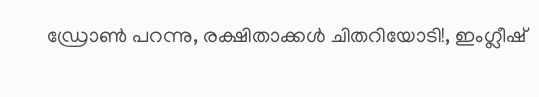ഡ്രോൺ പറന്നു, രക്ഷിതാക്കൾ ചിതറിയോടി!, ഇംഗ്ലീഷ്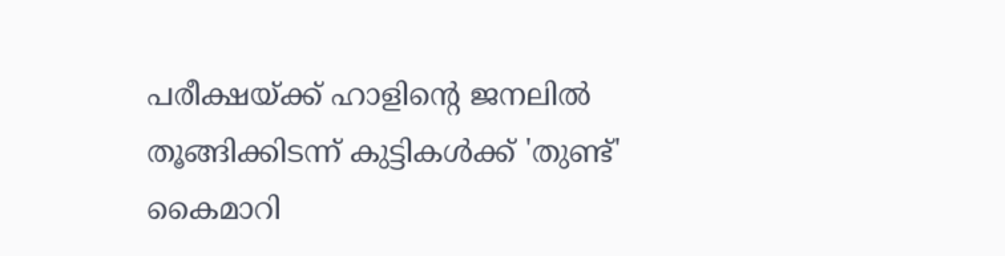പരീക്ഷയ്ക്ക് ഹാളിന്റെ ജനലിൽ തൂങ്ങിക്കിടന്ന് കുട്ടികൾക്ക് 'തുണ്ട്' കൈമാറി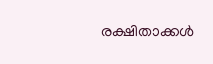രക്ഷിതാക്കൾ